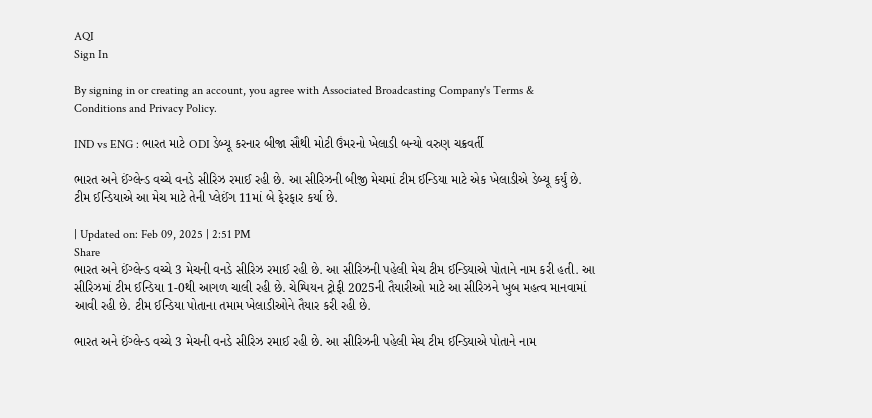AQI
Sign In

By signing in or creating an account, you agree with Associated Broadcasting Company's Terms & Conditions and Privacy Policy.

IND vs ENG : ભારત માટે ODI ડેબ્યૂ કરનાર બીજા સૌથી મોટી ઉંમરનો ખેલાડી બન્યો વરુણ ચક્રવર્તી

ભારત અને ઈંગ્લેન્ડ વચ્ચે વનડે સીરિઝ રમાઈ રહી છે. આ સીરિઝની બીજી મેચમાં ટીમ ઈન્ડિયા માટે એક ખેલાડીએ ડેબ્યૂ કર્યું છે. ટીમ ઈન્ડિયાએ આ મેચ માટે તેની પ્લેઈંગ 11માં બે ફેરફાર કર્યા છે.

| Updated on: Feb 09, 2025 | 2:51 PM
Share
ભારત અને ઈંગ્લેન્ડ વચ્ચે 3 મેચની વનડે સીરિઝ રમાઈ રહી છે. આ સીરિઝની પહેલી મેચ ટીમ ઈન્ડિયાએ પોતાને નામ કરી હતી. આ સીરિઝમાં ટીમ ઈન્ડિયા 1-0થી આગળ ચાલી રહી છે. ચેમ્પિયન ટ્રોફી 2025ની તૈયારીઓ માટે આ સીરિઝને ખુબ મહત્વ માનવામાં આવી રહી છે. ટીમ ઈન્ડિયા પોતાના તમામ ખેલાડીઓને તૈયાર કરી રહી છે.

ભારત અને ઈંગ્લેન્ડ વચ્ચે 3 મેચની વનડે સીરિઝ રમાઈ રહી છે. આ સીરિઝની પહેલી મેચ ટીમ ઈન્ડિયાએ પોતાને નામ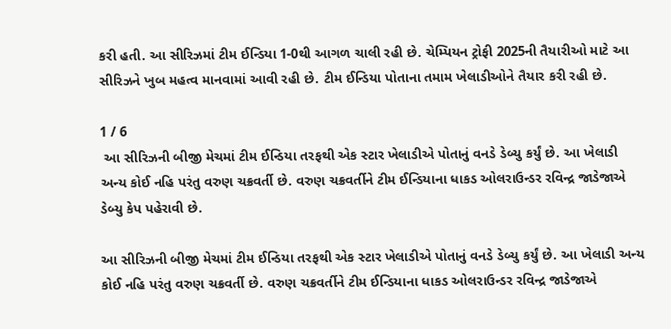કરી હતી. આ સીરિઝમાં ટીમ ઈન્ડિયા 1-0થી આગળ ચાલી રહી છે. ચેમ્પિયન ટ્રોફી 2025ની તૈયારીઓ માટે આ સીરિઝને ખુબ મહત્વ માનવામાં આવી રહી છે. ટીમ ઈન્ડિયા પોતાના તમામ ખેલાડીઓને તૈયાર કરી રહી છે.

1 / 6
 આ સીરિઝની બીજી મેચમાં ટીમ ઈન્ડિયા તરફથી એક સ્ટાર ખેલાડીએ પોતાનું વનડે ડેબ્યુ કર્યું છે. આ ખેલાડી અન્ય કોઈ નહિ પરંતુ વરુણ ચક્રવર્તી છે. વરુણ ચક્રવર્તીને ટીમ ઈન્ડિયાના ધાકડ ઓલરાઉન્ડર રવિન્દ્ર જાડેજાએ ડેબ્યુ કેપ પહેરાવી છે.

આ સીરિઝની બીજી મેચમાં ટીમ ઈન્ડિયા તરફથી એક સ્ટાર ખેલાડીએ પોતાનું વનડે ડેબ્યુ કર્યું છે. આ ખેલાડી અન્ય કોઈ નહિ પરંતુ વરુણ ચક્રવર્તી છે. વરુણ ચક્રવર્તીને ટીમ ઈન્ડિયાના ધાકડ ઓલરાઉન્ડર રવિન્દ્ર જાડેજાએ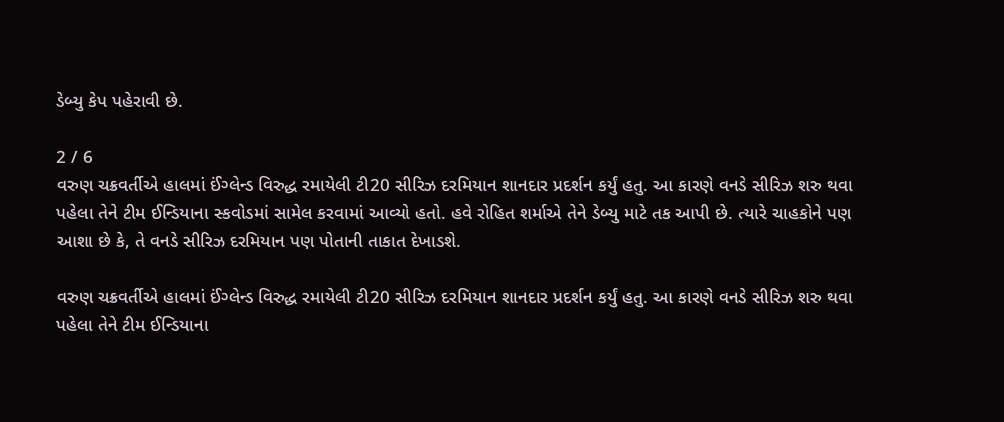ડેબ્યુ કેપ પહેરાવી છે.

2 / 6
વરુણ ચક્રવર્તીએ હાલમાં ઈંગ્લેન્ડ વિરુદ્ધ રમાયેલી ટી20 સીરિઝ દરમિયાન શાનદાર પ્રદર્શન કર્યું હતુ. આ કારણે વનડે સીરિઝ શરુ થવા પહેલા તેને ટીમ ઈન્ડિયાના સ્કવોડમાં સામેલ કરવામાં આવ્યો હતો. હવે રોહિત શર્માએ તેને ડેબ્યુ માટે તક આપી છે. ત્યારે ચાહકોને પણ આશા છે કે, તે વનડે સીરિઝ દરમિયાન પણ પોતાની તાકાત દેખાડશે.

વરુણ ચક્રવર્તીએ હાલમાં ઈંગ્લેન્ડ વિરુદ્ધ રમાયેલી ટી20 સીરિઝ દરમિયાન શાનદાર પ્રદર્શન કર્યું હતુ. આ કારણે વનડે સીરિઝ શરુ થવા પહેલા તેને ટીમ ઈન્ડિયાના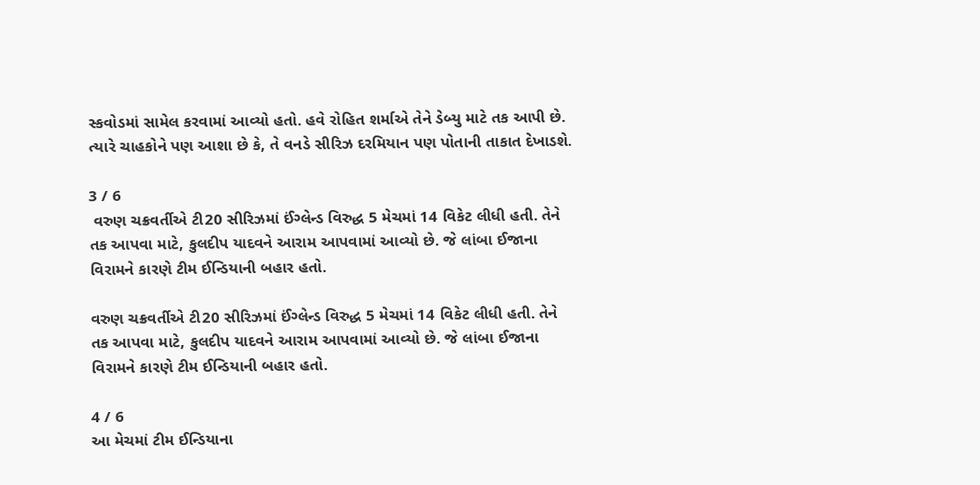સ્કવોડમાં સામેલ કરવામાં આવ્યો હતો. હવે રોહિત શર્માએ તેને ડેબ્યુ માટે તક આપી છે. ત્યારે ચાહકોને પણ આશા છે કે, તે વનડે સીરિઝ દરમિયાન પણ પોતાની તાકાત દેખાડશે.

3 / 6
 વરુણ ચક્રવર્તીએ ટી20 સીરિઝમાં ઈંગ્લેન્ડ વિરુદ્ધ 5 મેચમાં 14 વિકેટ લીધી હતી. તેને તક આપવા માટે, કુલદીપ યાદવને આરામ આપવામાં આવ્યો છે. જે લાંબા ઈજાના વિરામને કારણે ટીમ ઈન્ડિયાની બહાર હતો.

વરુણ ચક્રવર્તીએ ટી20 સીરિઝમાં ઈંગ્લેન્ડ વિરુદ્ધ 5 મેચમાં 14 વિકેટ લીધી હતી. તેને તક આપવા માટે, કુલદીપ યાદવને આરામ આપવામાં આવ્યો છે. જે લાંબા ઈજાના વિરામને કારણે ટીમ ઈન્ડિયાની બહાર હતો.

4 / 6
આ મેચમાં ટીમ ઈન્ડિયાના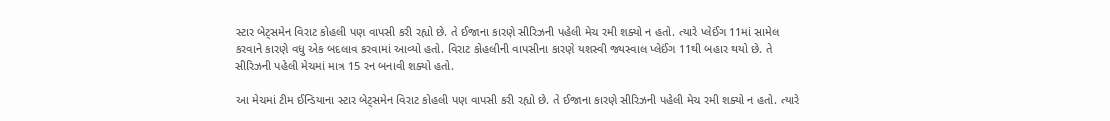સ્ટાર બેટ્સમેન વિરાટ કોહલી પણ વાપસી કરી રહ્યો છે. તે ઈજાના કારણે સીરિઝની પહેલી મેચ રમી શક્યો ન હતો. ત્યારે પ્લેઈંગ 11માં સામેલ કરવાને કારણે વધુ એક બદલાવ કરવામાં આવ્યો હતો. વિરાટ કોહલીની વાપસીના કારણે યશસ્વી જ્યસ્વાલ પ્લેઈંગ 11થી બહાર થયો છે. તે સીરિઝની પહેલી મેચમાં માત્ર 15 રન બનાવી શક્યો હતો.

આ મેચમાં ટીમ ઈન્ડિયાના સ્ટાર બેટ્સમેન વિરાટ કોહલી પણ વાપસી કરી રહ્યો છે. તે ઈજાના કારણે સીરિઝની પહેલી મેચ રમી શક્યો ન હતો. ત્યારે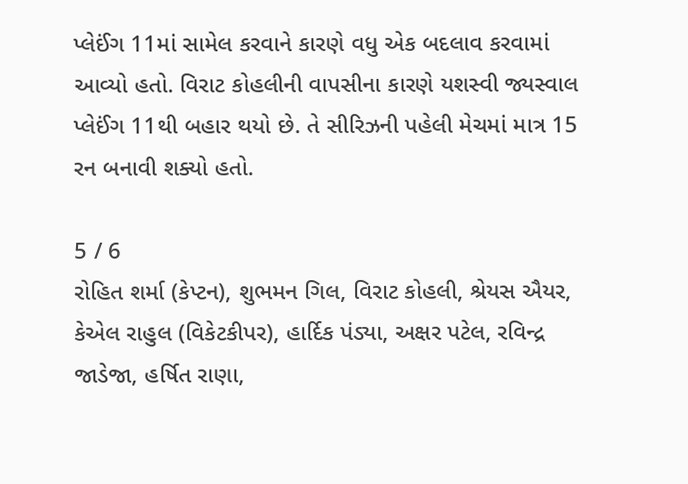પ્લેઈંગ 11માં સામેલ કરવાને કારણે વધુ એક બદલાવ કરવામાં આવ્યો હતો. વિરાટ કોહલીની વાપસીના કારણે યશસ્વી જ્યસ્વાલ પ્લેઈંગ 11થી બહાર થયો છે. તે સીરિઝની પહેલી મેચમાં માત્ર 15 રન બનાવી શક્યો હતો.

5 / 6
રોહિત શર્મા (કેપ્ટન), શુભમન ગિલ, વિરાટ કોહલી, શ્રેયસ ઐયર, કેએલ રાહુલ (વિકેટકીપર), હાર્દિક પંડ્યા, અક્ષર પટેલ, રવિન્દ્ર જાડેજા, હર્ષિત રાણા,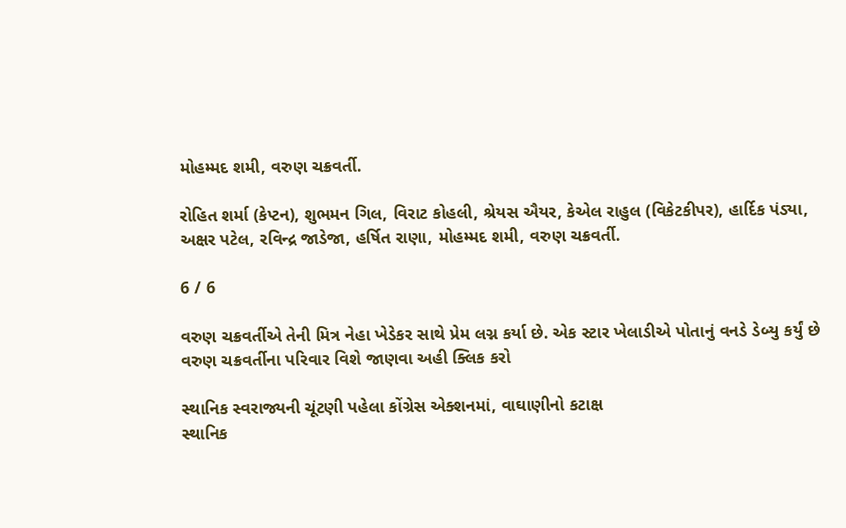મોહમ્મદ શમી, વરુણ ચક્રવર્તી.

રોહિત શર્મા (કેપ્ટન), શુભમન ગિલ, વિરાટ કોહલી, શ્રેયસ ઐયર, કેએલ રાહુલ (વિકેટકીપર), હાર્દિક પંડ્યા, અક્ષર પટેલ, રવિન્દ્ર જાડેજા, હર્ષિત રાણા, મોહમ્મદ શમી, વરુણ ચક્રવર્તી.

6 / 6

વરુણ ચક્રવર્તીએ તેની મિત્ર નેહા ખેડેકર સાથે પ્રેમ લગ્ન કર્યા છે. એક સ્ટાર ખેલાડીએ પોતાનું વનડે ડેબ્યુ કર્યું છે વરુણ ચક્રવર્તીના પરિવાર વિશે જાણવા અહી ક્લિક કરો

સ્થાનિક સ્વરાજ્યની ચૂંટણી પહેલા કોંગ્રેસ એક્શનમાં, વાઘાણીનો કટાક્ષ
સ્થાનિક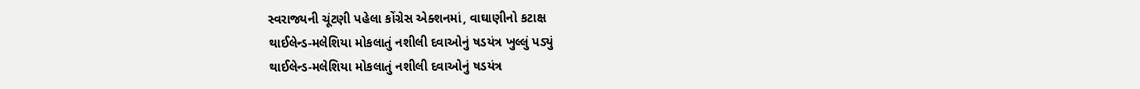સ્વરાજ્યની ચૂંટણી પહેલા કોંગ્રેસ એક્શનમાં, વાઘાણીનો કટાક્ષ
થાઈલેન્ડ-મલેશિયા મોકલાતું નશીલી દવાઓનું ષડયંત્ર ખુલ્લું પડ્યું
થાઈલેન્ડ-મલેશિયા મોકલાતું નશીલી દવાઓનું ષડયંત્ર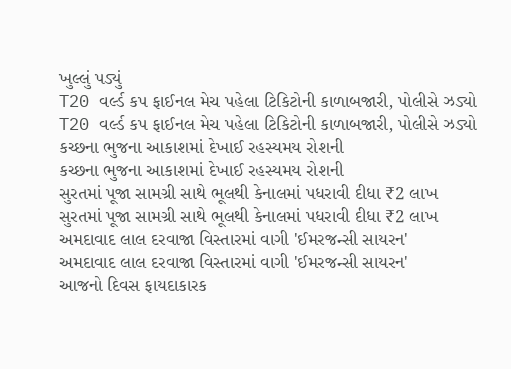ખુલ્લું પડ્યું
T20 વર્લ્ડ કપ ફાઈનલ મેચ પહેલા ટિકિટોની કાળાબજારી, પોલીસે ઝડ્યો
T20 વર્લ્ડ કપ ફાઈનલ મેચ પહેલા ટિકિટોની કાળાબજારી, પોલીસે ઝડ્યો
કચ્છના ભુજના આકાશમાં દેખાઈ રહસ્યમય રોશની
કચ્છના ભુજના આકાશમાં દેખાઈ રહસ્યમય રોશની
સુરતમાં પૂજા સામગ્રી સાથે ભૂલથી કેનાલમાં પધરાવી દીધા ₹2 લાખ
સુરતમાં પૂજા સામગ્રી સાથે ભૂલથી કેનાલમાં પધરાવી દીધા ₹2 લાખ
અમદાવાદ લાલ દરવાજા વિસ્તારમાં વાગી 'ઈમરજન્સી સાયરન'
અમદાવાદ લાલ દરવાજા વિસ્તારમાં વાગી 'ઈમરજન્સી સાયરન'
આજનો દિવસ ફાયદાકારક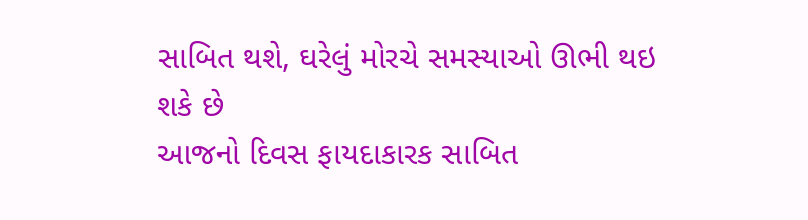સાબિત થશે, ઘરેલું મોરચે સમસ્યાઓ ઊભી થઇ શકે છે
આજનો દિવસ ફાયદાકારક સાબિત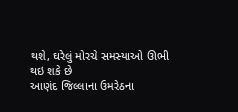થશે, ઘરેલું મોરચે સમસ્યાઓ ઊભી થઇ શકે છે
આણંદ જિલ્લાના ઉમરેઠના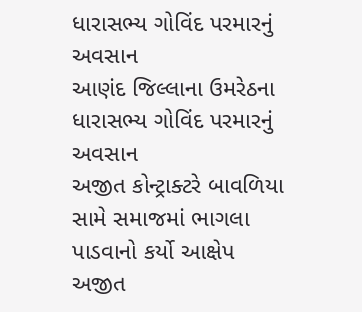ધારાસભ્ય ગોવિંદ પરમારનું અવસાન
આણંદ જિલ્લાના ઉમરેઠના ધારાસભ્ય ગોવિંદ પરમારનું અવસાન
અજીત કોન્ટ્રાક્ટરે બાવળિયા સામે સમાજમાં ભાગલા પાડવાનો કર્યો આક્ષેપ
અજીત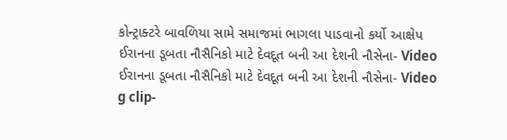કોન્ટ્રાક્ટરે બાવળિયા સામે સમાજમાં ભાગલા પાડવાનો કર્યો આક્ષેપ
ઈરાનના ડૂબતા નૌસૈનિકો માટે દેવદૂત બની આ દેશની નૌસેના- Video
ઈરાનના ડૂબતા નૌસૈનિકો માટે દેવદૂત બની આ દેશની નૌસેના- Video
g clip-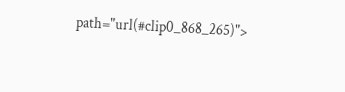path="url(#clip0_868_265)">